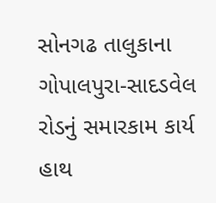સોનગઢ તાલુકાના ગોપાલપુરા-સાદડવેલ રોડનું સમારકામ કાર્ય હાથ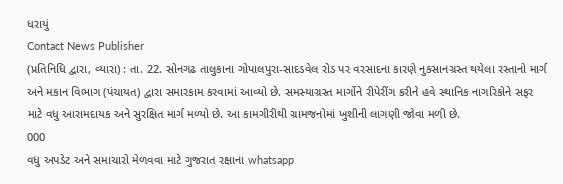ધરાયું
Contact News Publisher
(પ્રતિનિધિ દ્વારા, વ્યારા) : તા. 22. સોનગઢ તાલુકાના ગોપાલપુરા-સાદડવેલ રોડ પર વરસાદના કારણે નુકસાનગ્રસ્ત થયેલા રસ્તાનો માર્ગ અને મકાન વિભાગ (પંચાયત) દ્વારા સમારકામ કરવામાં આવ્યો છે. સમસ્યાગ્રસ્ત માર્ગોને રીપેરીંગ કરીને હવે સ્થાનિક નાગરિકોને સફર માટે વધુ આરામદાયક અને સુરક્ષિત માર્ગ મળ્યો છે. આ કામગીરીથી ગ્રામજનોમાં ખુશીની લાગણી જોવા મળી છે.
000
વધુ અપડેટ અને સમાચારો મેળવવા માટે ગુજરાત રક્ષાના whatsapp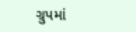ગ્રુપમાં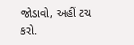જોડાવો, અહીં ટચ કરો.